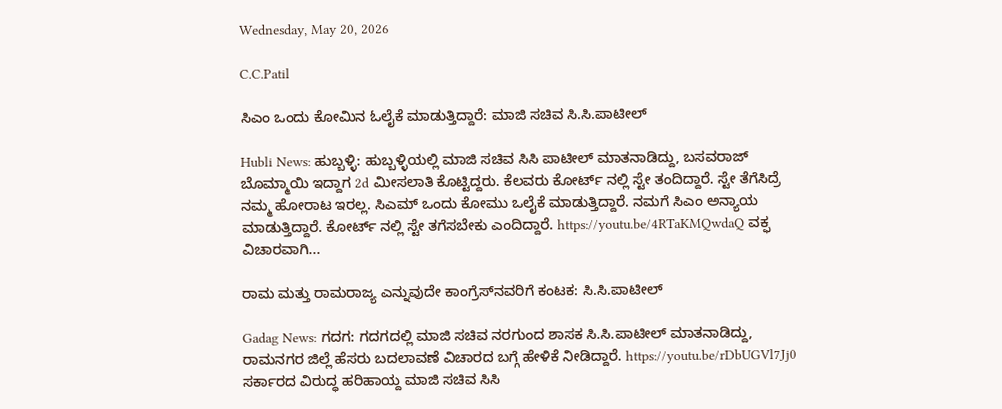Wednesday, May 20, 2026

C.C.Patil

ಸಿಎಂ ಒಂದು ಕೋಮಿನ ಓಲೈಕೆ ಮಾಡುತ್ತಿದ್ದಾರೆ: ಮಾಜಿ ಸಚಿವ ಸಿ.ಸಿ.ಪಾಟೀಲ್‌

Hubli News: ಹುಬ್ಬಳ್ಳಿ: ಹುಬ್ಬಳ್ಳಿಯಲ್ಲಿ ಮಾಜಿ ಸಚಿವ ಸಿಸಿ ಪಾಟೀಲ್ ಮಾತನಾಡಿದ್ದು, ಬಸವರಾಜ್ ಬೊಮ್ಮಾಯಿ ಇದ್ದಾಗ 2d ಮೀಸಲಾತಿ ಕೊಟ್ಟಿದ್ದರು. ಕೆಲವರು ಕೋರ್ಟ್ ನಲ್ಲಿ ಸ್ಟೇ ತಂದಿದ್ದಾರೆ. ಸ್ಟೇ ತೆಗೆಸಿದ್ರೆ ನಮ್ಮ ಹೋರಾಟ ಇರಲ್ಲ. ಸಿಎಮ್ ಒಂದು ಕೋಮು ಒಲೈಕೆ ಮಾಡುತ್ತಿದ್ದಾರೆ. ನಮಗೆ ಸಿಎಂ ಅನ್ಯಾಯ ಮಾಡುತ್ತಿದ್ದಾರೆ. ಕೋರ್ಟ್ ನಲ್ಲಿ ಸ್ಟೇ ತಗೆಸಬೇಕು ಎಂದಿದ್ದಾರೆ. https://youtu.be/4RTaKMQwdaQ ವಕ್ಫ ವಿಚಾರವಾಗಿ...

ರಾಮ ಮತ್ತು ರಾಮರಾಜ್ಯ ಎನ್ನುವುದೇ ಕಾಂಗ್ರೆಸ್‌ನವರಿಗೆ ಕಂಟಕ: ಸಿ.ಸಿ.ಪಾಟೀಲ್

Gadag News: ಗದಗ: ಗದಗದಲ್ಲಿ ಮಾಜಿ ಸಚಿವ ನರಗುಂದ ಶಾಸಕ ಸಿ.ಸಿ.ಪಾಟೀಲ್ ಮಾತನಾಡಿದ್ದು, ರಾಮನಗರ ಜಿಲ್ಲೆ ಹೆಸರು ಬದಲಾವಣೆ ವಿಚಾರದ ಬಗ್ಗೆ ಹೇಳಿಕೆ ನೀಡಿದ್ದಾರೆ. https://youtu.be/rDbUGVl7Jj0 ಸರ್ಕಾರದ ವಿರುದ್ಧ ಹರಿಹಾಯ್ದ ಮಾಜಿ ಸಚಿವ ಸಿಸಿ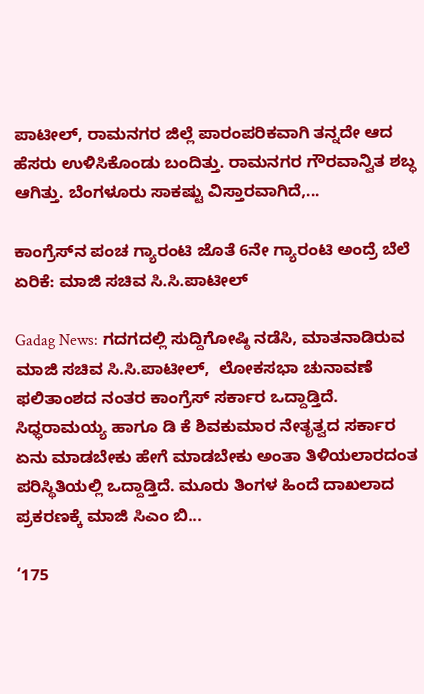ಪಾಟೀಲ್, ರಾಮನಗರ ಜಿಲ್ಲೆ ಪಾರಂಪರಿಕವಾಗಿ ತನ್ನದೇ ಆದ ಹೆಸರು ಉಳಿಸಿಕೊಂಡು ಬಂದಿತ್ತು. ರಾಮನಗರ ಗೌರವಾನ್ವಿತ ಶಬ್ಧ ಆಗಿತ್ತು. ಬೆಂಗಳೂರು ಸಾಕಷ್ಟು ವಿಸ್ತಾರವಾಗಿದೆ,...

ಕಾಂಗ್ರೆಸ್‌ನ ಪಂಚ ಗ್ಯಾರಂಟಿ ಜೊತೆ 6ನೇ ಗ್ಯಾರಂಟಿ ಅಂದ್ರೆ ಬೆಲೆ ಏರಿಕೆ: ಮಾಜಿ ಸಚಿವ ಸಿ.ಸಿ.ಪಾಟೀಲ್

Gadag News: ಗದಗದಲ್ಲಿ ಸುದ್ದಿಗೋಷ್ಠಿ ನಡೆಸಿ, ಮಾತನಾಡಿರುವ ಮಾಜಿ ಸಚಿವ ಸಿ.ಸಿ.ಪಾಟೀಲ್,  ಲೋಕಸಭಾ ಚುನಾವಣೆ ಫಲಿತಾಂಶದ ನಂತರ ಕಾಂಗ್ರೆಸ್ ಸರ್ಕಾರ ಒದ್ದಾಡ್ತಿದೆ. ಸಿಧ್ಧರಾಮಯ್ಯ ಹಾಗೂ ಡಿ ಕೆ ಶಿವಕುಮಾರ ನೇತೃತ್ವದ ಸರ್ಕಾರ ಏನು ಮಾಡಬೇಕು ಹೇಗೆ ಮಾಡಬೇಕು ಅಂತಾ ತಿಳಿಯಲಾರದಂತ ಪರಿಸ್ಥಿತಿಯಲ್ಲಿ ಒದ್ದಾಡ್ತಿದೆ. ಮೂರು ತಿಂಗಳ ಹಿಂದೆ ದಾಖಲಾದ ಪ್ರಕರಣಕ್ಕೆ ಮಾಜಿ ಸಿಎಂ ಬಿ...

‘175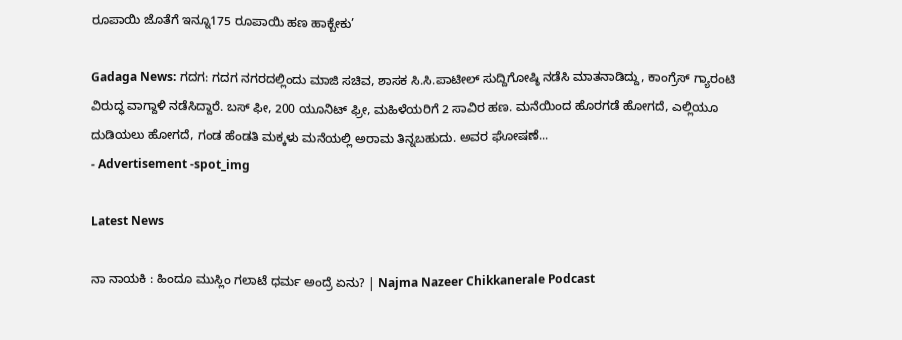ರೂಪಾಯಿ ಜೊತೆಗೆ ಇನ್ನೂ175 ರೂಪಾಯಿ ಹಣ ಹಾಕ್ಬೇಕು’

Gadaga News: ಗದಗ: ಗದಗ ನಗರದಲ್ಲಿಂದು ಮಾಜಿ ಸಚಿವ, ಶಾಸಕ ಸಿ.ಸಿ.ಪಾಟೀಲ್ ಸುದ್ದಿಗೋಷ್ಠಿ ನಡೆಸಿ ಮಾತನಾಡಿದ್ದು, ಕಾಂಗ್ರೆಸ್ ಗ್ಯಾರಂಟಿ ವಿರುದ್ಧ ವಾಗ್ದಾಳಿ ನಡೆಸಿದ್ದಾರೆ. ಬಸ್ ಫೀ, 200 ಯೂನಿಟ್ ಫ್ರೀ, ಮಹಿಳೆಯರಿಗೆ 2 ಸಾವಿರ ಹಣ. ಮನೆಯಿಂದ ಹೊರಗಡೆ ಹೋಗದೆ, ಎಲ್ಲಿಯೂ ದುಡಿಯಲು ಹೋಗದೆ, ಗಂಡ ಹೆಂಡತಿ ಮಕ್ಕಳು ಮನೆಯಲ್ಲಿ ಅರಾಮ ತಿನ್ನಬಹುದು. ಅವರ ಘೋಷಣೆ...
- Advertisement -spot_img

Latest News

ನಾ ನಾಯಕಿ : ಹಿಂದೂ ಮುಸ್ಲಿಂ ಗಲಾಟೆ ಧರ್ಮ ಅಂದ್ರೆ ಏನು? | Najma Nazeer Chikkanerale Podcast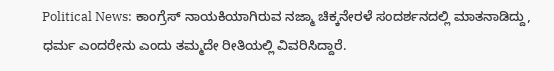Political News: ಕಾಂಗ್ರೆಸ್ ನಾಯಕಿಯಾಗಿರುವ ನಜ್ಮಾ ಚಿಕ್ಕನೇರಳೆ ಸಂದರ್ಶನದಲ್ಲಿ ಮಾತನಾಡಿದ್ದು, ಧರ್ಮ ಎಂದರೇನು ಎಂದು ತಮ್ಮದೇ ರೀತಿಯಲ್ಲಿ ವಿವರಿಸಿದ್ದಾರೆ.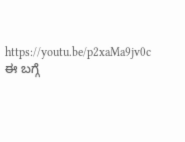https://youtu.be/p2xaMa9jv0c ಈ ಬಗ್ಗೆ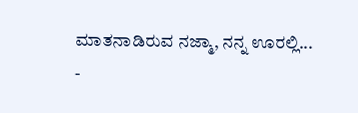ಮಾತನಾಡಿರುವ ನಜ್ಮಾ, ನನ್ನ ಊರಲ್ಲಿ...
-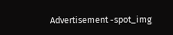Advertisement -spot_img